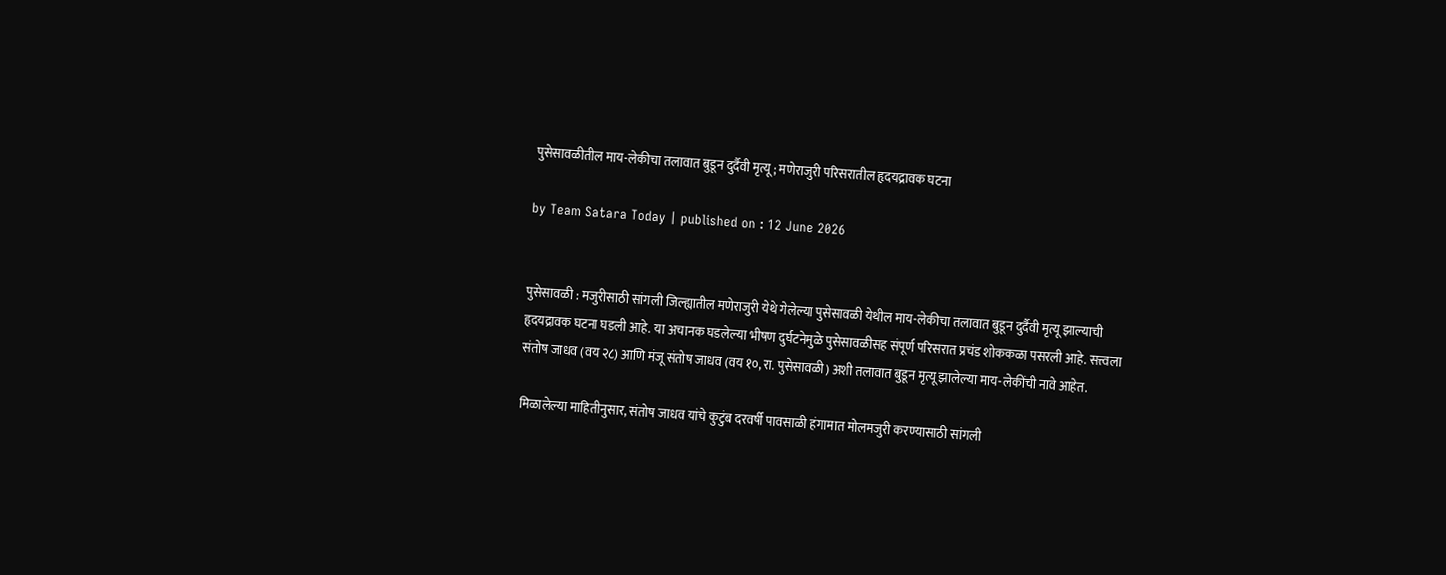पुसेसावळीतील माय-लेकीचा तलावात बुडून दुर्दैवी मृत्यू ; मणेराजुरी परिसरातील हृदयद्रावक घटना

by Team Satara Today | published on : 12 June 2026


पुसेसावळी : मजुरीसाठी सांगली जिल्ह्यातील मणेराजुरी येथे गेलेल्या पुसेसावळी येथील माय-लेकीचा तलावात बुडून दुर्दैवी मृत्यू झाल्याची हृदयद्रावक घटना घडली आहे. या अचानक घडलेल्या भीषण दुर्घटनेमुळे पुसेसावळीसह संपूर्ण परिसरात प्रचंड शोककळा पसरली आहे. सत्त्वला संतोष जाधव (वय २८) आणि मंजू संतोष जाधव (वय १०, रा. पुसेसावळी) अशी तलावात बुडून मृत्यू झालेल्या माय-लेकींची नावे आहेत.

मिळालेल्या माहितीनुसार, संतोष जाधव यांचे कुटुंब दरवर्षी पावसाळी हंगामात मोलमजुरी करण्यासाठी सांगली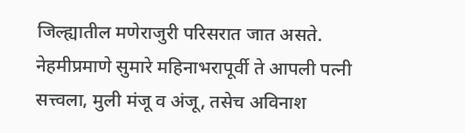जिल्ह्यातील मणेराजुरी परिसरात जात असते. नेहमीप्रमाणे सुमारे महिनाभरापूर्वी ते आपली पत्नी सत्त्वला, मुली मंजू व अंजू, तसेच अविनाश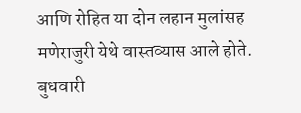आणि रोहित या दोन लहान मुलांसह मणेराजुरी येथे वास्तव्यास आले होते. बुधवारी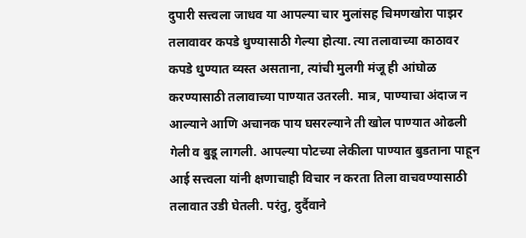दुपारी सत्त्वला जाधव या आपल्या चार मुलांसह चिमणखोरा पाझर तलावावर कपडे धुण्यासाठी गेल्या होत्या. त्या तलावाच्या काठावर कपडे धुण्यात व्यस्त असताना, त्यांची मुलगी मंजू ही आंघोळ करण्यासाठी तलावाच्या पाण्यात उतरली. मात्र, पाण्याचा अंदाज न आल्याने आणि अचानक पाय घसरल्याने ती खोल पाण्यात ओढली गेली व बुडू लागली. आपल्या पोटच्या लेकीला पाण्यात बुडताना पाहून आई सत्त्वला यांनी क्षणाचाही विचार न करता तिला वाचवण्यासाठी तलावात उडी घेतली. परंतु, दुर्दैवाने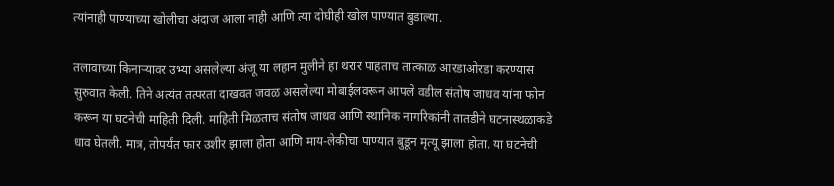त्यांनाही पाण्याच्या खोलीचा अंदाज आला नाही आणि त्या दोघीही खोल पाण्यात बुडाल्या.

तलावाच्या किनाऱ्यावर उभ्या असलेल्या अंजू या लहान मुलीने हा थरार पाहताच तात्काळ आरडाओरडा करण्यास सुरुवात केली. तिने अत्यंत तत्परता दाखवत जवळ असलेल्या मोबाईलवरून आपले वडील संतोष जाधव यांना फोन करून या घटनेची माहिती दिली. माहिती मिळताच संतोष जाधव आणि स्थानिक नागरिकांनी तातडीने घटनास्थळाकडे धाव घेतली. मात्र, तोपर्यंत फार उशीर झाला होता आणि माय-लेकीचा पाण्यात बुडून मृत्यू झाला होता. या घटनेची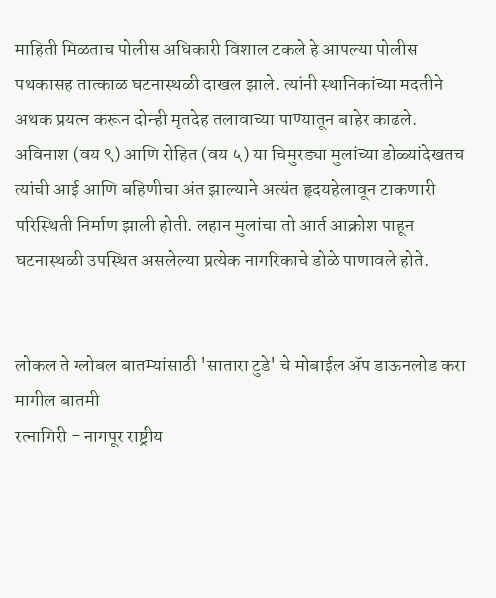माहिती मिळताच पोलीस अधिकारी विशाल टकले हे आपल्या पोलीस पथकासह तात्काळ घटनास्थळी दाखल झाले. त्यांनी स्थानिकांच्या मदतीने अथक प्रयत्न करून दोन्ही मृतदेह तलावाच्या पाण्यातून बाहेर काढले. अविनाश (वय ९) आणि रोहित (वय ५) या चिमुरड्या मुलांच्या डोळ्यांदेखतच त्यांची आई आणि बहिणीचा अंत झाल्याने अत्यंत हृदयहेलावून टाकणारी परिस्थिती निर्माण झाली होती. लहान मुलांचा तो आर्त आक्रोश पाहून घटनास्थळी उपस्थित असलेल्या प्रत्येक नागरिकाचे डोळे पाणावले होते.


लोकल ते ग्लोबल बातम्यांसाठी 'सातारा टुडे' चे मोबाईल ॲप डाऊनलोड करा
मागील बातमी
रत्नागिरी - नागपूर राष्ट्रीय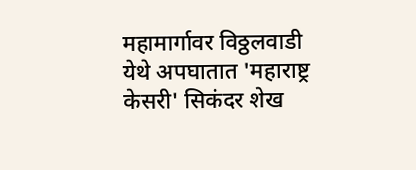महामार्गावर विठ्ठलवाडी येथे अपघातात 'महाराष्ट्र केसरी' सिकंदर शेख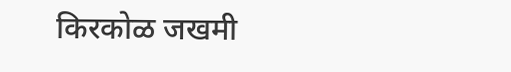किरकोळ जखमी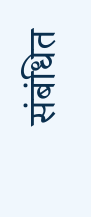संबंधित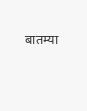बातम्या